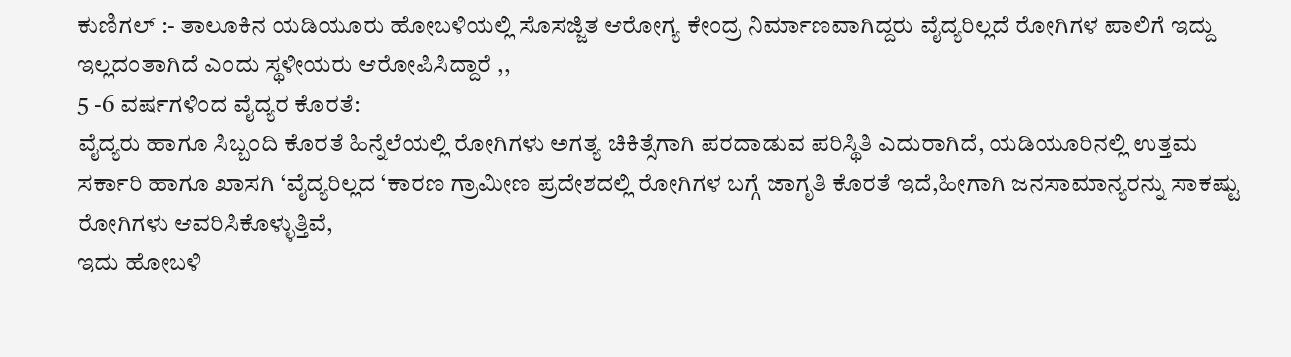ಕುಣಿಗಲ್ :- ತಾಲೂಕಿನ ಯಡಿಯೂರು ಹೋಬಳಿಯಲ್ಲಿ ಸೊಸಜ್ಜಿತ ಆರೋಗ್ಯ ಕೇಂದ್ರ ನಿರ್ಮಾಣವಾಗಿದ್ದರು ವೈದ್ಯರಿಲ್ಲದೆ ರೋಗಿಗಳ ಪಾಲಿಗೆ ಇದ್ದು ಇಲ್ಲದಂತಾಗಿದೆ ಎಂದು ಸ್ಥಳೀಯರು ಆರೋಪಿಸಿದ್ದಾರೆ ,,
5 -6 ವರ್ಷಗಳಿಂದ ವೈದ್ಯರ ಕೊರತೆ:
ವೈದ್ಯರು ಹಾಗೂ ಸಿಬ್ಬಂದಿ ಕೊರತೆ ಹಿನ್ನೆಲೆಯಲ್ಲಿ ರೋಗಿಗಳು ಅಗತ್ಯ ಚಿಕಿತ್ಸೆಗಾಗಿ ಪರದಾಡುವ ಪರಿಸ್ಥಿತಿ ಎದುರಾಗಿದೆ, ಯಡಿಯೂರಿನಲ್ಲಿ ಉತ್ತಮ ಸರ್ಕಾರಿ ಹಾಗೂ ಖಾಸಗಿ ‘ವೈದ್ಯರಿಲ್ಲದ ‘ಕಾರಣ ಗ್ರಾಮೀಣ ಪ್ರದೇಶದಲ್ಲಿ ರೋಗಿಗಳ ಬಗ್ಗೆ ಜಾಗೃತಿ ಕೊರತೆ ಇದೆ,ಹೀಗಾಗಿ ಜನಸಾಮಾನ್ಯರನ್ನು ಸಾಕಷ್ಟು ರೋಗಿಗಳು ಆವರಿಸಿಕೊಳ್ಳುತ್ತಿವೆ,
ಇದು ಹೋಬಳಿ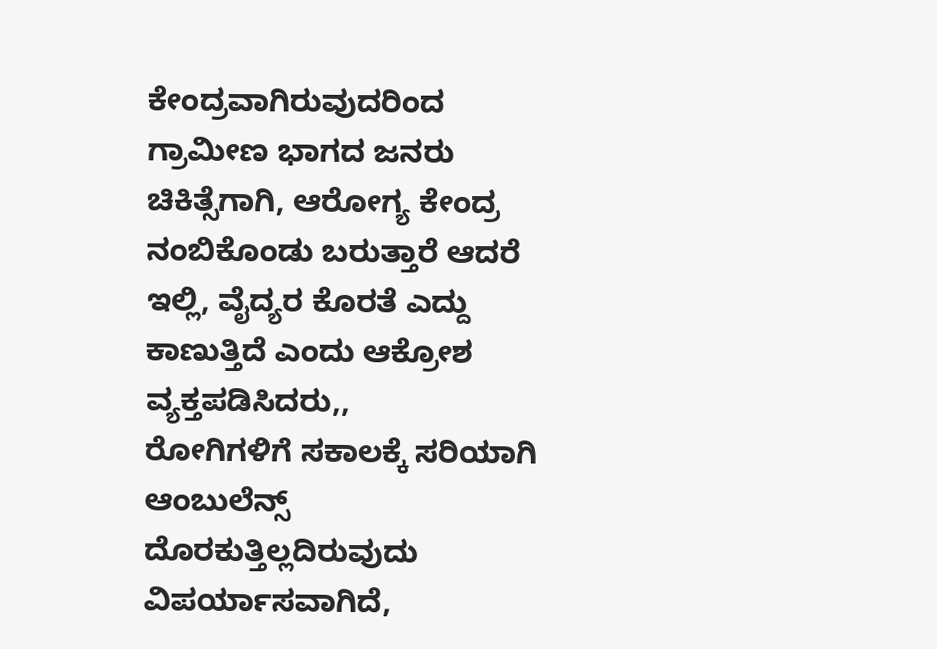ಕೇಂದ್ರವಾಗಿರುವುದರಿಂದ ಗ್ರಾಮೀಣ ಭಾಗದ ಜನರು ಚಿಕಿತ್ಸೆಗಾಗಿ, ಆರೋಗ್ಯ ಕೇಂದ್ರ ನಂಬಿಕೊಂಡು ಬರುತ್ತಾರೆ ಆದರೆ ಇಲ್ಲಿ, ವೈದ್ಯರ ಕೊರತೆ ಎದ್ದು ಕಾಣುತ್ತಿದೆ ಎಂದು ಆಕ್ರೋಶ ವ್ಯಕ್ತಪಡಿಸಿದರು,,
ರೋಗಿಗಳಿಗೆ ಸಕಾಲಕ್ಕೆ ಸರಿಯಾಗಿ ಆಂಬುಲೆನ್ಸ್ ದೊರಕುತ್ತಿಲ್ಲದಿರುವುದು ವಿಪರ್ಯಾಸವಾಗಿದೆ,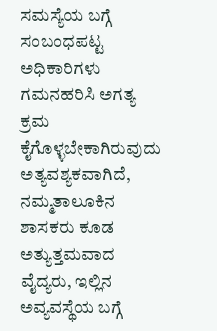ಸಮಸ್ಯೆಯ ಬಗ್ಗೆ ಸಂಬಂಧಪಟ್ಟ ಅಧಿಕಾರಿಗಳು ಗಮನಹರಿಸಿ ಅಗತ್ಯ ಕ್ರಮ ಕೈಗೊಳ್ಳಬೇಕಾಗಿರುವುದು ಅತ್ಯವಶ್ಯಕವಾಗಿದೆ, ನಮ್ಮತಾಲೂಕಿನ ಶಾಸಕರು ಕೂಡ ಅತ್ಯುತ್ತಮವಾದ ವೈದ್ಯರು, ಇಲ್ಲಿನ ಅವ್ಯವಸ್ಥೆಯ ಬಗ್ಗೆ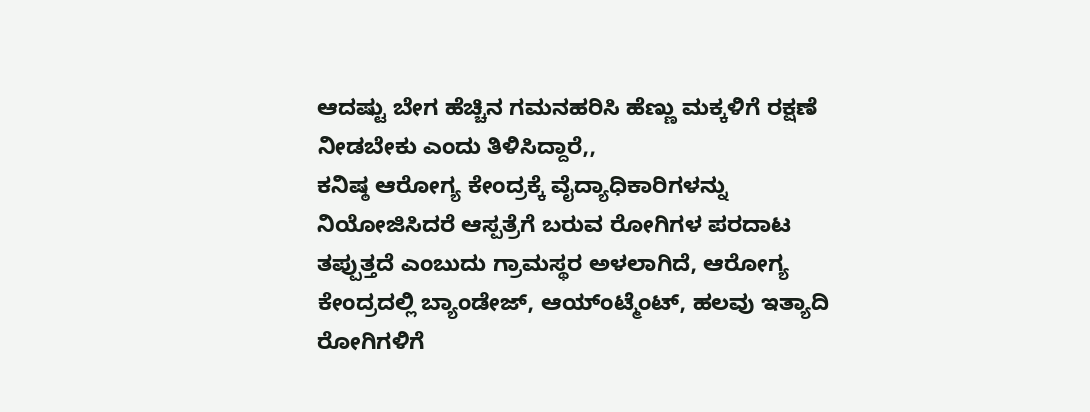ಆದಷ್ಟು ಬೇಗ ಹೆಚ್ಚಿನ ಗಮನಹರಿಸಿ ಹೆಣ್ಣು ಮಕ್ಕಳಿಗೆ ರಕ್ಷಣೆ ನೀಡಬೇಕು ಎಂದು ತಿಳಿಸಿದ್ದಾರೆ,,
ಕನಿಷ್ಠ ಆರೋಗ್ಯ ಕೇಂದ್ರಕ್ಕೆ ವೈದ್ಯಾಧಿಕಾರಿಗಳನ್ನು ನಿಯೋಜಿಸಿದರೆ ಆಸ್ಪತ್ರೆಗೆ ಬರುವ ರೋಗಿಗಳ ಪರದಾಟ ತಪ್ಪುತ್ತದೆ ಎಂಬುದು ಗ್ರಾಮಸ್ಥರ ಅಳಲಾಗಿದೆ, ಆರೋಗ್ಯ ಕೇಂದ್ರದಲ್ಲಿ ಬ್ಯಾಂಡೇಜ್, ಆಯ್ಂಟ್ಮೆಂಟ್, ಹಲವು ಇತ್ಯಾದಿ ರೋಗಿಗಳಿಗೆ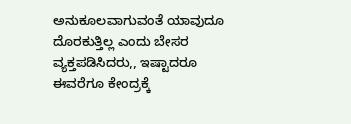ಅನುಕೂಲವಾಗುವಂತೆ ಯಾವುದೂ ದೊರಕುತ್ತಿಲ್ಲ ಎಂದು ಬೇಸರ ವ್ಯಕ್ತಪಡಿಸಿದರು,, ಇಷ್ಟಾದರೂ ಈವರೆಗೂ ಕೇಂದ್ರಕ್ಕೆ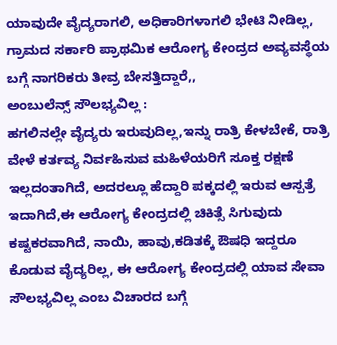ಯಾವುದೇ ವೈದ್ಯರಾಗಲಿ, ಅಧಿಕಾರಿಗಳಾಗಲಿ ಭೇಟಿ ನೀಡಿಲ್ಲ, ಗ್ರಾಮದ ಸರ್ಕಾರಿ ಪ್ರಾಥಮಿಕ ಆರೋಗ್ಯ ಕೇಂದ್ರದ ಅವ್ಯವಸ್ಥೆಯ ಬಗ್ಗೆ ನಾಗರಿಕರು ತೀವ್ರ ಬೇಸತ್ತಿದ್ದಾರೆ,,
ಅಂಬುಲೆನ್ಸ್ ಸೌಲಭ್ಯವಿಲ್ಲ :
ಹಗಲಿನಲ್ಲೇ ವೈದ್ಯರು ಇರುವುದಿಲ್ಲ,ಇನ್ನು ರಾತ್ರಿ ಕೇಳಬೇಕೆ, ರಾತ್ರಿ ವೇಳೆ ಕರ್ತವ್ಯ ನಿರ್ವಹಿಸುವ ಮಹಿಳೆಯರಿಗೆ ಸೂಕ್ತ ರಕ್ಷಣೆ ಇಲ್ಲದಂತಾಗಿದೆ, ಅದರಲ್ಲೂ ಹೆದ್ದಾರಿ ಪಕ್ಕದಲ್ಲಿ ಇರುವ ಆಸ್ಪತ್ರೆ ಇದಾಗಿದೆ,ಈ ಆರೋಗ್ಯ ಕೇಂದ್ರದಲ್ಲಿ ಚಿಕಿತ್ಸೆ ಸಿಗುವುದು ಕಷ್ಟಕರವಾಗಿದೆ, ನಾಯಿ, ಹಾವು,ಕಡಿತಕ್ಕೆ ಔಷಧಿ ಇದ್ದರೂ ಕೊಡುವ ವೈದ್ಯರಿಲ್ಲ, ಈ ಆರೋಗ್ಯ ಕೇಂದ್ರದಲ್ಲಿ ಯಾವ ಸೇವಾ ಸೌಲಭ್ಯವಿಲ್ಲ ಎಂಬ ವಿಚಾರದ ಬಗ್ಗೆ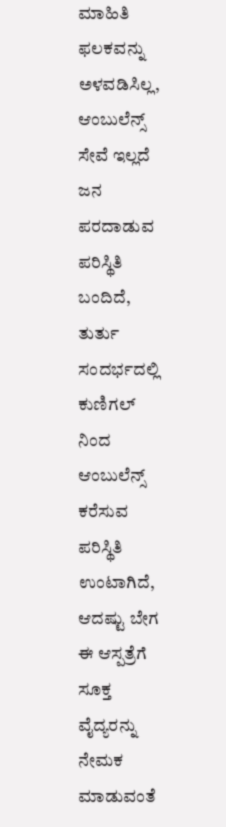ಮಾಹಿತಿ ಫಲಕವನ್ನು ಅಳವಡಿಸಿಲ್ಲ, ಆಂಬುಲೆನ್ಸ್ ಸೇವೆ ಇಲ್ಲದೆ ಜನ ಪರದಾಡುವ ಪರಿಸ್ಥಿತಿ ಬಂದಿದೆ, ತುರ್ತು ಸಂದರ್ಭದಲ್ಲಿ ಕುಣಿಗಲ್ ನಿಂದ ಆಂಬುಲೆನ್ಸ್ ಕರೆಸುವ ಪರಿಸ್ಥಿತಿ ಉಂಟಾಗಿದೆ, ಆದಷ್ಟು ಬೇಗ ಈ ಆಸ್ಪತ್ರೆಗೆ ಸೂಕ್ತ ವೈದ್ಯರನ್ನು ನೇಮಕ ಮಾಡುವಂತೆ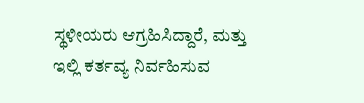ಸ್ಥಳೀಯರು ಆಗ್ರಹಿಸಿದ್ದಾರೆ, ಮತ್ತು ಇಲ್ಲಿ ಕರ್ತವ್ಯ ನಿರ್ವಹಿಸುವ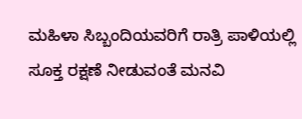ಮಹಿಳಾ ಸಿಬ್ಬಂದಿಯವರಿಗೆ ರಾತ್ರಿ ಪಾಳಿಯಲ್ಲಿ ಸೂಕ್ತ ರಕ್ಷಣೆ ನೀಡುವಂತೆ ಮನವಿ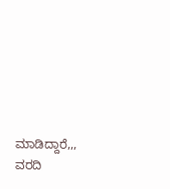ಮಾಡಿದ್ದಾರೆ,,,
ವರದಿ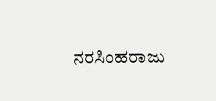ನರಸಿಂಹರಾಜು